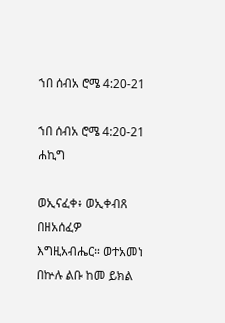ኀበ ሰብአ ሮሜ 4:20-21

ኀበ ሰብአ ሮሜ 4:20-21 ሐኪግ

ወኢናፈቀ፥ ወኢቀብጸ በዘአሰፈዎ እግዚአብሔር። ወተአመነ በኵሉ ልቡ ከመ ይክል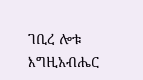ገቢረ ሎቱ እግዚአብሔር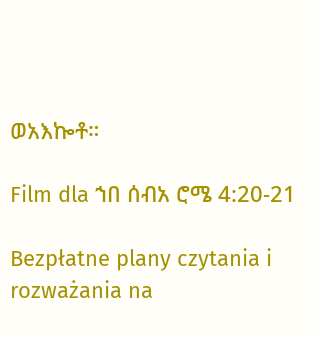ወአእኰቶ።

Film dla ኀበ ሰብአ ሮሜ 4:20-21

Bezpłatne plany czytania i rozważania na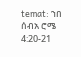temat: ኀበ ሰብአ ሮሜ 4:20-21